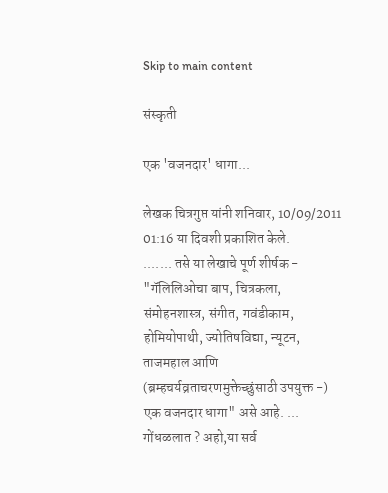Skip to main content

संस्कृती

एक 'वजनदार' धागा...

लेखक चित्रगुप्त यांनी शनिवार, 10/09/2011 01:16 या दिवशी प्रकाशित केले.
....... तसे या लेखाचे पूर्ण शीर्षक - "गॅलिलिओचा बाप, चित्रकला, संमोहनशास्त्र, संगीत, गवंडीकाम, होमियोपाथी, ज्योतिषविद्या, न्यूटन, ताजमहाल आणि (ब्रम्हचर्यव्रताचरणमुक्तेच्छुंसाठी उपयुक्त -) एक वजनदार धागा" असे आहे. ... गोंधळलात ? अहो,या सर्व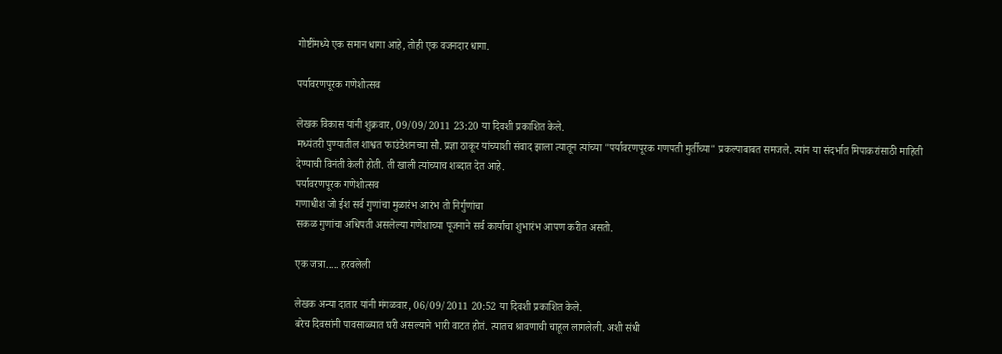गोष्टींमध्ये एक समान धागा आहे, तोही एक वजनदार धागा.

पर्यावरणपूरक गणेशोत्सव

लेखक विकास यांनी शुक्रवार, 09/09/2011 23:20 या दिवशी प्रकाशित केले.
मध्यंतरी पुण्यातील शाश्वत फाउंडेशनच्या सौ. प्रज्ञा ठाकूर यांच्याशी संवाद झाला त्यातून त्यांच्या "पर्यावरणपूरक गणपती मुर्तीच्या" प्रकल्पाबाबत समजले. त्यांन या संदर्भात मिपाकरांसाठी माहिती देण्याची विनंती केली होती. ती खाली त्यांच्याच शब्दात देत आहे.
पर्यावरणपूरक गणेशोत्सव
गणाधीश जो ईश सर्व गुणांचा मुळारंभ आरंभ तो निर्गुणांचा
सकळ गुणांचा अधिपती असलेल्या गणेशाच्या पूजनाने सर्व कार्याचा शुभारंभ आपण करीत असतो.

एक जत्रा..... हरवलेली

लेखक अन्या दातार यांनी मंगळवार, 06/09/2011 20:52 या दिवशी प्रकाशित केले.
बरेच दिवसांनी पावसाळ्यात घरी असल्याने भारी वाटत होतं. त्यातच श्रावणाची चाहूल लागलेली. अशी संधी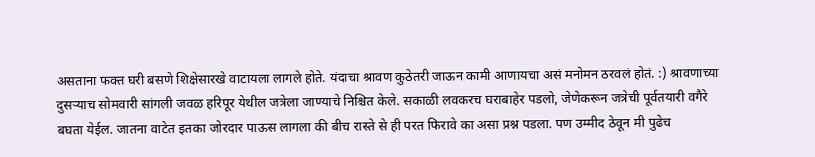असताना फक्त घरी बसणे शिक्षेसारखे वाटायला लागले होते. यंदाचा श्रावण कुठेतरी जाऊन कामी आणायचा असं मनोमन ठरवलं होतं. :) श्रावणाच्या दुसऱ्याच सोमवारी सांगली जवळ हरिपूर येथील जत्रेला जाण्याचे निश्चित केले. सकाळी लवकरच घराबाहेर पडलो, जेणेकरून जत्रेची पूर्वतयारी वगैरे बघता येईल. जातना वाटेत इतका जोरदार पाऊस लागला की बीच रास्ते से ही परत फिरावे का असा प्रश्न पडला. पण उम्मीद ठेवून मी पुढेच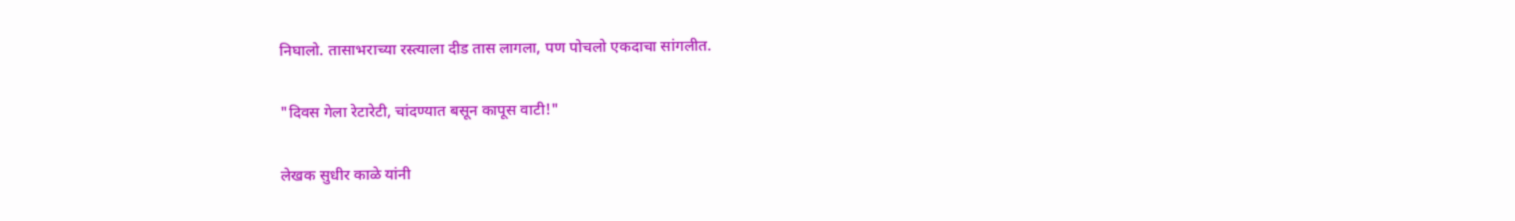निघालो. तासाभराच्या रस्त्याला दीड तास लागला, पण पोचलो एकदाचा सांगलीत.

"दिवस गेला रेटारेटी, चांदण्यात बसून कापूस वाटी!"

लेखक सुधीर काळे यांनी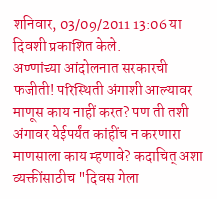शनिवार, 03/09/2011 13:06 या दिवशी प्रकाशित केले.
अण्णांच्या आंदोलनात सरकारची फजीती! परिस्थिती अंगाशी आल्यावर माणूस काय नाहीं करत? पण ती तशी अंगावर येईपर्यंत कांहींच न करणारा माणसाला काय म्हणावे? कदाचित् अशा व्यक्तींसाठीच "दिवस गेला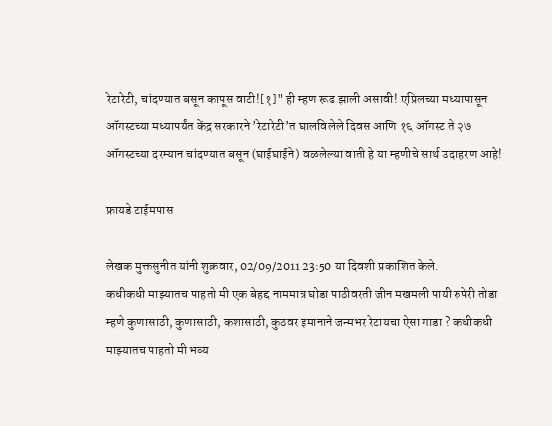रेटारेटी, चांदण्यात बसून कापूस वाटी![१]" ही म्हण रूढ झाली असावी! एप्रिलच्या मध्यापासून ऑगस्टच्या मध्यापर्यंत केंद्र सरकारने ’रेटारेटी’त घालविलेले दिवस आणि १६ ऑगस्ट ते २७ ऑगस्टच्या दरम्यान चांदण्यात बसून (घाईघाईने) वळलेल्या वाती हे या म्हणीचे सार्थ उदाहरण आहे!

फ्रायडे टाईमपास

लेखक मुक्तसुनीत यांनी शुक्रवार, 02/09/2011 23:50 या दिवशी प्रकाशित केले.
कधीकधी माझ्यातच पाहतो मी एक बेहद्द नाममात्र घोडा पाठीवरती जीन मखमली पायी रुपेरी तोडा म्हणे कुणासाठी, कुणासाठी, कशासाठी, कुठवर इमानाने जन्मभर रेटायचा ऐसा गाडा ? कधीकधी माझ्यातच पाहतो मी भव्य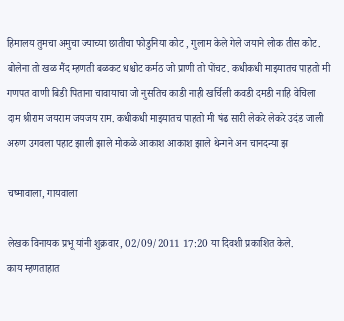हिमालय तुमचा अमुचा ज्याच्या छातीचा फोडुनिया कोट , गुलाम केले गेले जयाने लोक तीस कोट. बोलेना तो खळ मैंद म्हणती बळकट धश्चोट कर्मठ जो प्राणी तो पोंचट. कधीकधी माझ्यातच पाहतो मी गणपत वाणी बिडी पिताना चावायाचा जो नुसतिच काडी नाही खर्चिली कवडी दमडी नाहि वेचिला दाम श्रीराम जयराम जयजय राम. कधीकधी माझ्यातच पाहतो मी षंढ सारी लेकरे लेकरे उदंड जाली अरुण उगवला पहाट झाली झाले मोकळे आकाश आकाश झाले थेन्गने अन चानदन्या झ

चष्मावाला, गायवाला

लेखक विनायक प्रभू यांनी शुक्रवार, 02/09/2011 17:20 या दिवशी प्रकाशित केले.
काय म्हणताहात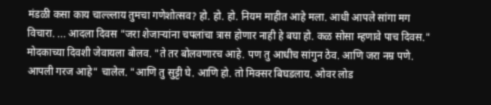मंडळी कसा काय चाल्ल्लाय तुमचा गणेशोत्सव? हो. हो. हो. नियम माहीत आहे मला. आधी आपले सांगा मग विचारा. ... आदला दिवस "जरा शेजार्‍यांना चपलांचा त्रास होणार नाही हे बघा हो. कळ सोसा म्हणावे पाच दिवस." मोदकाच्या दिवशी जेवायला बोलव. "ते तर बोलवणारच आहे. पण तु आधीच सांगुन ठेव. आणि जरा नम्र पणे. आपली गरज आहे" चालेल. "आणि तु सुट्टी घे. आणि हो. तो मिक्सर बिघडलाय. ओवर लोड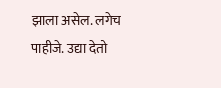झाला असेल. लगेच पाहीजे. उद्या देतो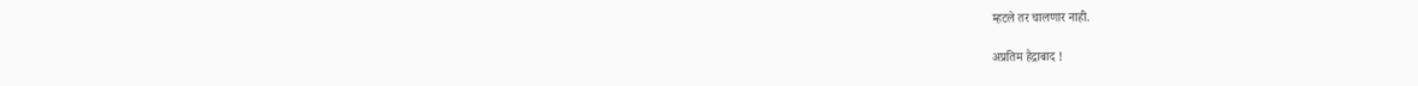म्हटले तर चालणार नाही.

अप्रतिम हैद्राबाद !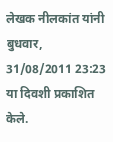लेखक नीलकांत यांनी बुधवार, 31/08/2011 23:23 या दिवशी प्रकाशित केले.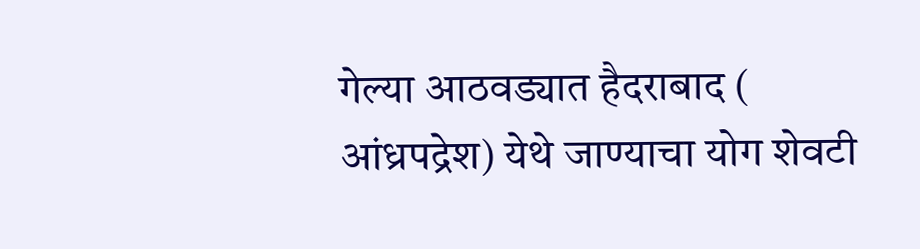गेल्या आठवड्यात हैदराबाद ( आंध्रपद्रेश) येथे जाण्याचा योग शेवटी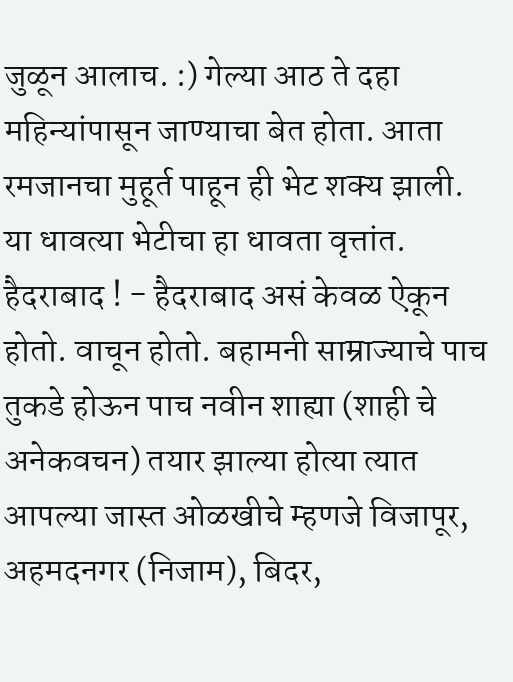जुळून आलाच. :) गेल्या आठ ते दहा महिन्यांपासून जाण्याचा बेत होता. आता रमजानचा मुहूर्त पाहून ही भेट शक्य झाली. या धावत्या भेटीचा हा धावता वृत्तांत. हैदराबाद ! - हैदराबाद असं केवळ ऐकून होतो. वाचून होतो. बहामनी साम्राज्याचे पाच तुकडे होऊन पाच नवीन शाह्या (शाही चे अनेकवचन) तयार झाल्या होत्या त्यात आपल्या जास्त ओळखीचे म्हणजे विजापूर, अहमदनगर (निजाम), बिदर,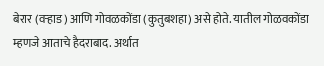बेरार (वर्‍हाड) आणि गोवळकोंडा (कुतुबशहा) असे होते. यातील गोळवकोंडा म्हणजे आताचे हैदराबाद. अर्थात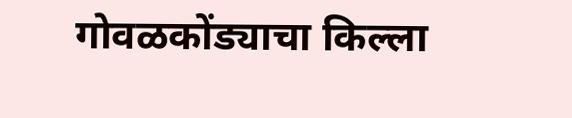गोवळकोंड्याचा किल्ला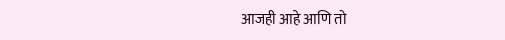आजही आहे आणि तो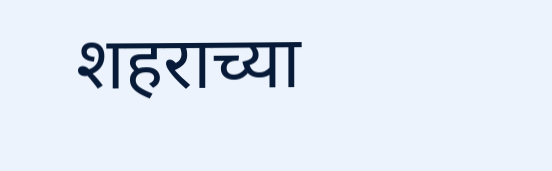शहराच्या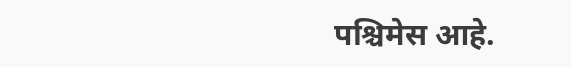पश्चिमेस आहे.